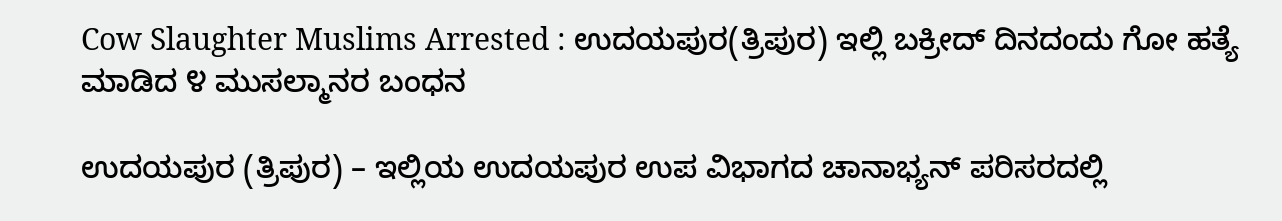Cow Slaughter Muslims Arrested : ಉದಯಪುರ(ತ್ರಿಪುರ) ಇಲ್ಲಿ ಬಕ್ರೀದ್ ದಿನದಂದು ಗೋ ಹತ್ಯೆ ಮಾಡಿದ ೪ ಮುಸಲ್ಮಾನರ ಬಂಧನ

ಉದಯಪುರ (ತ್ರಿಪುರ) – ಇಲ್ಲಿಯ ಉದಯಪುರ ಉಪ ವಿಭಾಗದ ಚಾನಾಭ್ಯನ್ ಪರಿಸರದಲ್ಲಿ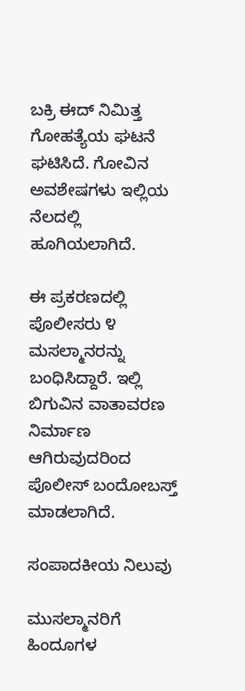ಬಕ್ರಿ ಈದ್ ನಿಮಿತ್ತ ಗೋಹತ್ಯೆಯ ಘಟನೆ ಘಟಿಸಿದೆ. ಗೋವಿನ ಅವಶೇಷಗಳು ಇಲ್ಲಿಯ ನೆಲದಲ್ಲಿ ಹೂಗಿಯಲಾಗಿದೆ.

ಈ ಪ್ರಕರಣದಲ್ಲಿ ಪೊಲೀಸರು ೪ ಮಸಲ್ಮಾನರನ್ನು ಬಂಧಿಸಿದ್ದಾರೆ. ಇಲ್ಲಿ ಬಿಗುವಿನ ವಾತಾವರಣ ನಿರ್ಮಾಣ ಆಗಿರುವುದರಿಂದ ಪೊಲೀಸ್ ಬಂದೋಬಸ್ತ್ ಮಾಡಲಾಗಿದೆ.

ಸಂಪಾದಕೀಯ ನಿಲುವು

ಮುಸಲ್ಮಾನರಿಗೆ ಹಿಂದೂಗಳ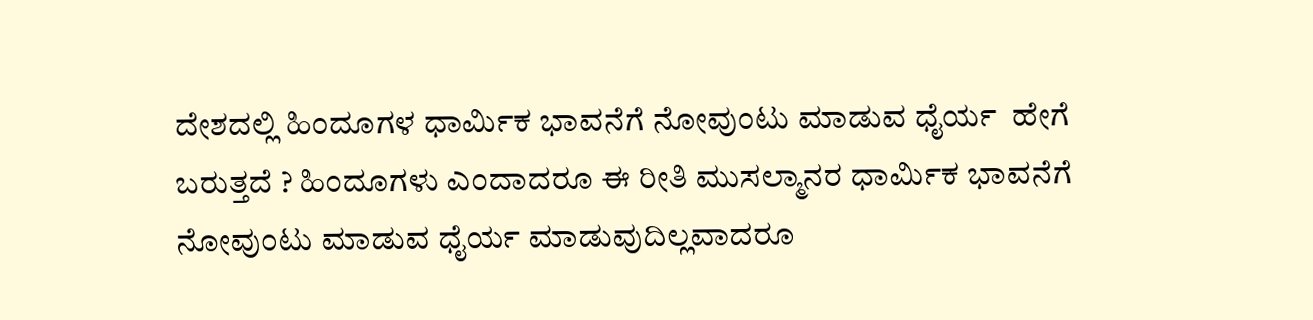ದೇಶದಲ್ಲಿ ಹಿಂದೂಗಳ ಧಾರ್ಮಿಕ ಭಾವನೆಗೆ ನೋವುಂಟು ಮಾಡುವ ಧೈರ್ಯ  ಹೇಗೆ ಬರುತ್ತದೆ ? ಹಿಂದೂಗಳು ಎಂದಾದರೂ ಈ ರೀತಿ ಮುಸಲ್ಮಾನರ ಧಾರ್ಮಿಕ ಭಾವನೆಗೆ ನೋವುಂಟು ಮಾಡುವ ಧೈರ್ಯ ಮಾಡುವುದಿಲ್ಲವಾದರೂ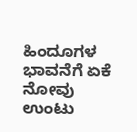ಹಿಂದೂಗಳ ಭಾವನೆಗೆ ಏಕೆ ನೋವು ಉಂಟು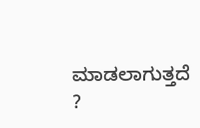ಮಾಡಲಾಗುತ್ತದೆ ?